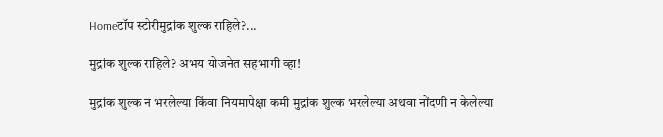Homeटॉप स्टोरीमुद्रांक शुल्क राहिले?...

मुद्रांक शुल्क राहिले? अभय योजनेत सहभागी व्हा!

मुद्रांक शुल्क न भरलेल्या किंवा नियमापेक्षा कमी मुद्रांक शुल्क भरलेल्या अथवा नोंदणी न केलेल्या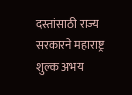दस्तांसाठी राज्य सरकारने महाराष्ट्र शुल्क अभय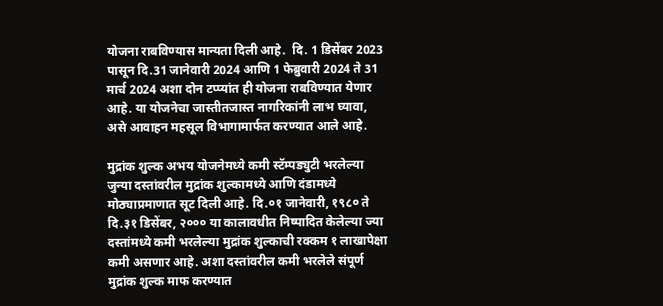योजना राबविण्यास मान्यता दिली आहे.  दि. 1 डिसेंबर 2023 पासून दि.31 जानेवारी 2024 आणि 1 फेब्रुवारी 2024 ते 31 मार्च 2024 अशा दोन टप्प्यांत ही योजना राबविण्यात येणार आहे. या योजनेचा जास्तीतजास्त नागरिकांनी लाभ घ्यावा, असे आवाहन महसूल विभागामार्फत करण्यात आले आहे.

मुद्रांक शुल्क अभय योजनेमध्ये कमी स्टॅम्पड्युटी भरलेल्या जुन्या दस्तांवरील मुद्रांक शुल्कामध्ये आणि दंडामध्ये मोठ्याप्रमाणात सूट दिली आहे. दि.०१ जानेवारी, १९८० ते दि.३१ डिसेंबर, २००० या कालावधीत निष्पादित केलेल्या ज्या दस्तांमध्ये कमी भरलेल्या मुद्रांक शुल्काची रक्कम १ लाखापेक्षा कमी असणार आहे. अशा दस्तांवरील कमी भरलेले संपूर्ण मुद्रांक शुल्क माफ करण्यात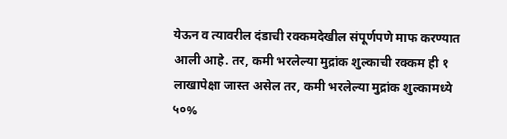येऊन व त्यावरील दंडाची रक्कमदेखील संपूर्णपणे माफ करण्यात आली आहे. तर, कमी भरलेल्या मुद्रांक शुल्काची रक्कम ही १ लाखापेक्षा जास्त असेल तर, कमी भरलेल्या मुद्रांक शुल्कामध्ये  ५०%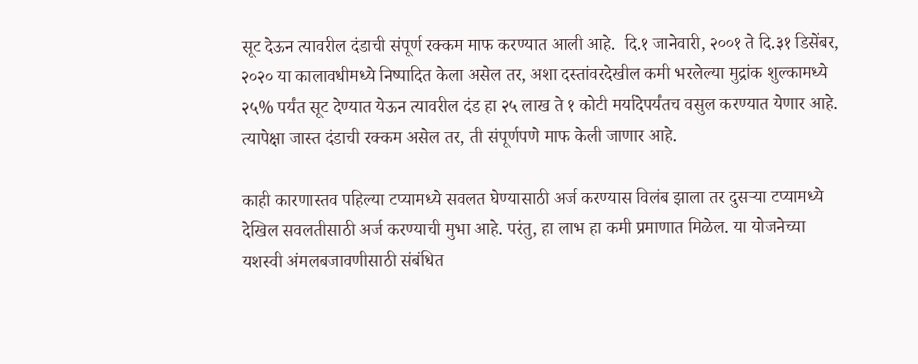सूट देऊन त्यावरील दंडाची संपूर्ण रक्कम माफ करण्यात आली आहे.  दि.१ जानेवारी, २००१ ते दि.३१ डिसेंबर, २०२० या कालावधीमध्ये निष्पादित केला असेल तर, अशा दस्तांवरदेखील कमी भरलेल्या मुद्रांक शुल्कामध्ये २५% पर्यंत सूट देण्यात येऊन त्यावरील दंड हा २५ लाख ते १ कोटी मर्यादेपर्यंतच वसुल करण्यात येणार आहे. त्यापेक्षा जास्त दंडाची रक्कम असेल तर, ती संपूर्णपणे माफ केली जाणार आहे.

काही कारणास्तव पहिल्या टप्यामध्ये सवलत घेण्यासाठी अर्ज करण्यास विलंब झाला तर दुसऱ्या टप्यामध्ये देखिल सवलतीसाठी अर्ज करण्याची मुभा आहे. परंतु, हा लाभ हा कमी प्रमाणात मिळेल. या योजनेच्या यशस्वी अंमलबजावणीसाठी संबंधित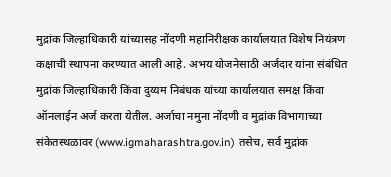मुद्रांक जिल्हाधिकारी यांच्यासह नोंदणी महानिरीक्षक कार्यालयात विशेष नियंत्रण कक्षाची स्थापना करण्यात आली आहे. अभय योजनेसाठी अर्जदार यांना संबंधित मुद्रांक जिल्हाधिकारी किंवा दुय्यम निबंधक यांच्या कार्यालयात समक्ष किंवा ऑनलाईन अर्ज करता येतील. अर्जाचा नमुना नोंदणी व मुद्रांक विभागाच्या संकेतस्थळावर (www.igmaharashtra.gov.in) तसेच, सर्व मुद्रांक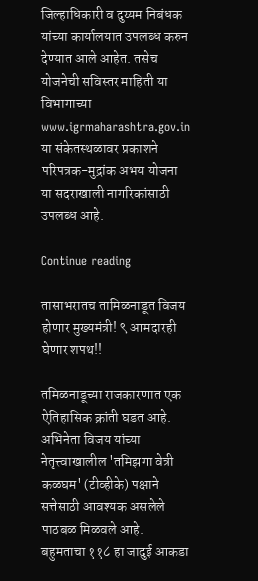जिल्हाधिकारी व दुय्यम निबंधक यांच्या कार्यालयात उपलब्ध करुन देण्यात आले आहेत. तसेच योजनेची सविस्तर माहिती या विभागाच्या www.igrmaharashtra.gov.in या संकेतस्थळावर प्रकाशने परिपत्रक-मुद्रांक अभय योजना या सदराखाली नागरिकांसाठी उपलब्ध आहे.

Continue reading

तासाभरातच तामिळनाडूत विजय होणार मुख्यमंत्री! ९ आमदारही घेणार शपथ!!

तमिळनाडूच्या राजकारणात एक ऐतिहासिक क्रांती घडत आहे. अभिनेता विजय यांच्या नेतृत्त्वाखालील 'तमिझगा वेत्री कळघम' (टीव्हीके) पक्षाने सत्तेसाठी आवश्यक असलेले पाठबळ मिळवले आहे. बहुमताचा ११८ हा जादुई आकडा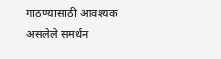गाठण्यासाठी आवश्यक असलेले समर्थन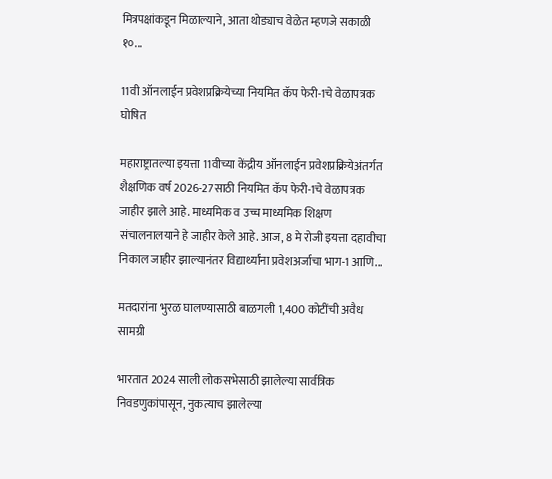मित्रपक्षांकडून मिळाल्याने, आता थोड्याच वेळेत म्हणजे सकाळी १०...

11वी ऑनलाईन प्रवेशप्रक्रियेच्या नियमित कॅप फेरी-1चे वेळापत्रक घोषित

महाराष्ट्रातल्या इयत्ता 11वीच्या केंद्रीय ऑनलाईन प्रवेशप्रक्रियेअंतर्गत शैक्षणिक वर्ष 2026-27साठी नियमित कॅप फेरी-1चे वेळापत्रक जाहीर झाले आहे. माध्यमिक व उच्च माध्यमिक शिक्षण संचालनालयाने हे जाहीर केले आहे. आज, 8 मे रोजी इयत्ता दहावीचा निकाल जाहीर झाल्यानंतर विद्यार्थ्यांना प्रवेशअर्जाचा भाग-1 आणि...

मतदारांना भुरळ घालण्यासाठी बाळगली 1,400 कोटींची अवैध सामग्री

भारतात 2024 साली लोकसभेसाठी झालेल्या सार्वत्रिक निवडणुकांपासून, नुकत्याच झालेल्या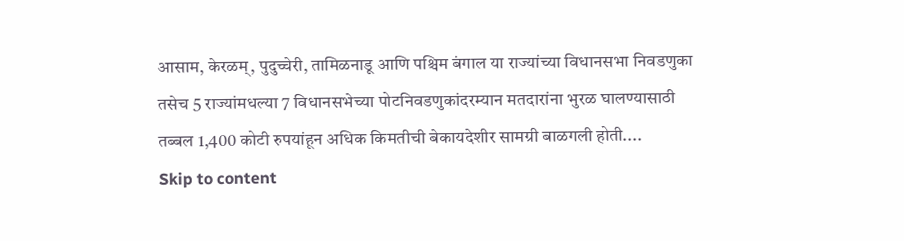आसाम, केरळम्, पुदुच्चेरी, तामिळनाडू आणि पश्चिम बंगाल या राज्यांच्या विधानसभा निवडणुका तसेच 5 राज्यांमधल्या 7 विधानसभेच्या पोटनिवडणुकांदरम्यान मतदारांना भुरळ घालण्यासाठी तब्बल 1,400 कोटी रुपयांहून अधिक किमतीची बेकायदेशीर सामग्री बाळगली होती....
Skip to content